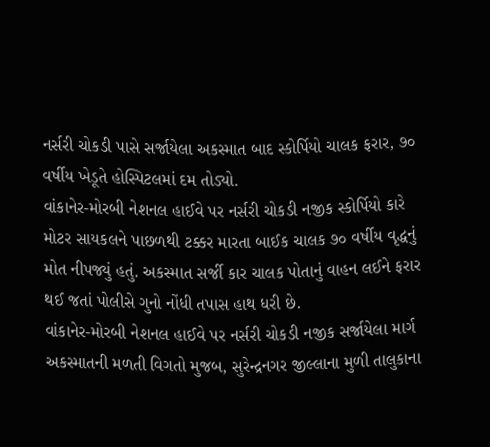નર્સરી ચોકડી પાસે સર્જાયેલા અકસ્માત બાદ સ્કોર્પિયો ચાલક ફરાર, ૭૦ વર્ષીય ખેડૂતે હોસ્પિટલમાં દમ તોડ્યો.
વાંકાનેર-મોરબી નેશનલ હાઈવે પર નર્સરી ચોકડી નજીક સ્કોર્પિયો કારે મોટર સાયકલને પાછળથી ટક્કર મારતા બાઈક ચાલક ૭૦ વર્ષીય વૃદ્ધનું મોત નીપજ્યું હતું. અકસ્માત સર્જી કાર ચાલક પોતાનું વાહન લઈને ફરાર થઈ જતાં પોલીસે ગુનો નોંધી તપાસ હાથ ધરી છે.
વાંકાનેર-મોરબી નેશનલ હાઈવે પર નર્સરી ચોકડી નજીક સર્જાયેલા માર્ગ અકસ્માતની મળતી વિગતો મુજબ, સુરેન્દ્રનગર જીલ્લાના મુળી તાલુકાના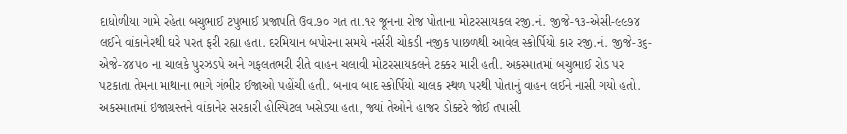દાધોળીયા ગામે રહેતા બચુભાઈ ટપુભાઈ પ્રજાપતિ ઉવ.૭૦ ગત તા.૧૨ જૂનના રોજ પોતાના મોટરસાયકલ રજી.નં. જીજે-૧૩-એસી-૯૯૭૪ લઈને વાંકાનેરથી ઘરે પરત ફરી રહ્યા હતા. દરમિયાન બપોરના સમયે નર્સરી ચોકડી નજીક પાછળથી આવેલ સ્કોર્પિયો કાર રજી.નં. જીજે-૩૬-એજે-૪૪૫૦ ના ચાલકે પુરઝડપે અને ગફલતભરી રીતે વાહન ચલાવી મોટરસાયકલને ટક્કર મારી હતી. અકસ્માતમાં બચુભાઈ રોડ પર પટકાતા તેમના માથાના ભાગે ગંભીર ઈજાઓ પહોંચી હતી. બનાવ બાદ સ્કોર્પિયો ચાલક સ્થળ પરથી પોતાનું વાહન લઈને નાસી ગયો હતો. અકસ્માતમાં ઇજાગ્રસ્તને વાંકાનેર સરકારી હોસ્પિટલ ખસેડ્યા હતા, જ્યાં તેઓને હાજર ડોક્ટરે જોઈ તપાસી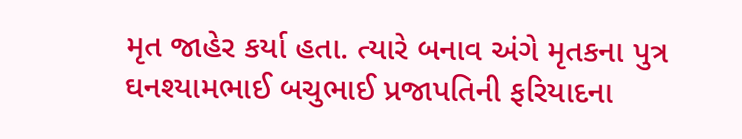મૃત જાહેર કર્યા હતા. ત્યારે બનાવ અંગે મૃતકના પુત્ર ઘનશ્યામભાઈ બચુભાઈ પ્રજાપતિની ફરિયાદના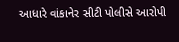આધારે વાંકાનેર સીટી પોલીસે આરોપી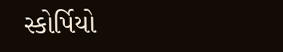સ્કોર્પિયો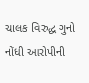ચાલક વિરુદ્ધ ગુનો નોંધી આરોપીની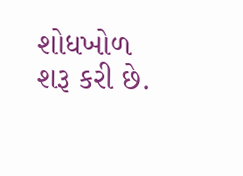શોધખોળ શરૂ કરી છે.